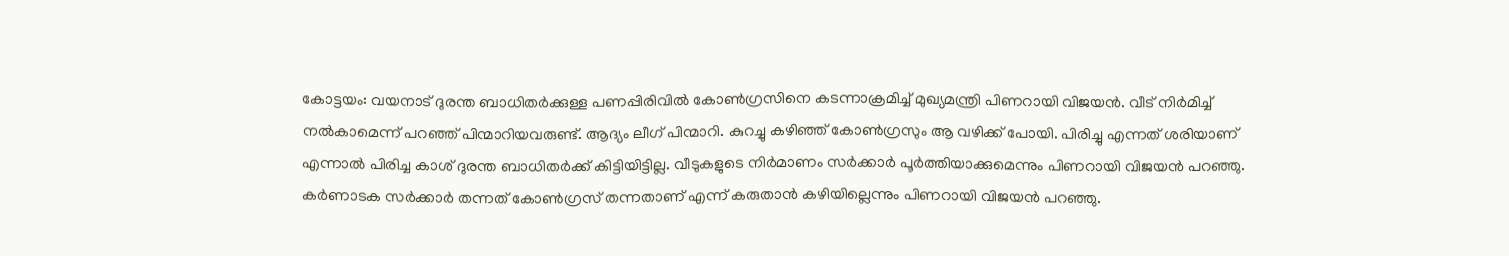കോട്ടയം: വയനാട് ദുരന്ത ബാധിതർക്കുള്ള പണപ്പിരിവിൽ കോൺഗ്രസിനെ കടന്നാക്രമിച്ച് മുഖ്യമന്ത്രി പിണറായി വിജയൻ. വീട് നിർമിച്ച് നൽകാമെന്ന് പറഞ്ഞ് പിന്മാറിയവരുണ്ട്. ആദ്യം ലീഗ് പിന്മാറി. കുറച്ചു കഴിഞ്ഞ് കോൺഗ്രസും ആ വഴിക്ക് പോയി. പിരിച്ചു എന്നത് ശരിയാണ് എന്നാൽ പിരിച്ച കാശ് ദുരന്ത ബാധിതർക്ക് കിട്ടിയിട്ടില്ല. വീടുകളുടെ നിർമാണം സർക്കാർ പൂർത്തിയാക്കുമെന്നും പിണറായി വിജയൻ പറഞ്ഞു. കർണാടക സർക്കാർ തന്നത് കോൺഗ്രസ് തന്നതാണ് എന്ന് കരുതാൻ കഴിയില്ലെന്നും പിണറായി വിജയൻ പറഞ്ഞു.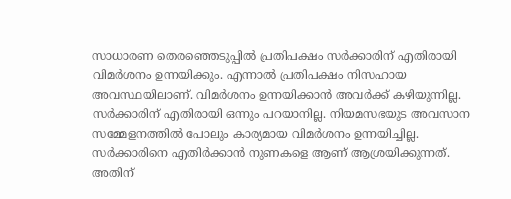സാധാരണ തെരഞ്ഞെടുപ്പിൽ പ്രതിപക്ഷം സർക്കാരിന് എതിരായി വിമർശനം ഉന്നയിക്കും. എന്നാൽ പ്രതിപക്ഷം നിസഹായ അവസ്ഥയിലാണ്. വിമർശനം ഉന്നയിക്കാൻ അവർക്ക് കഴിയുന്നില്ല. സർക്കാരിന് എതിരായി ഒന്നും പറയാനില്ല. നിയമസഭയുട അവസാന സമ്മേളനത്തിൽ പോലും കാര്യമായ വിമർശനം ഉന്നയിച്ചില്ല. സർക്കാരിനെ എതിർക്കാൻ നുണകളെ ആണ് ആശ്രയിക്കുന്നത്. അതിന്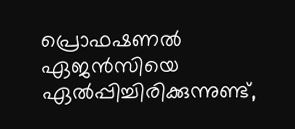പ്രൊഫഷണൽ ഏജൻസിയെ ഏൽപ്പിച്ചിരിക്കുന്നുണ്ട്,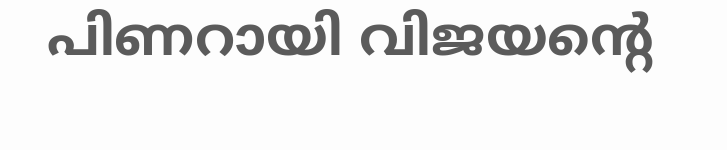പിണറായി വിജയൻ്റെ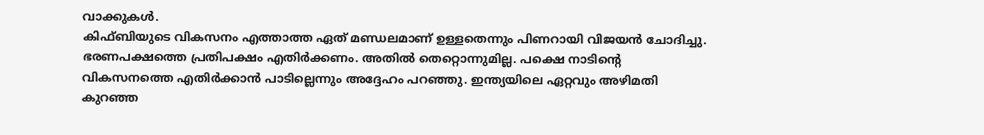വാക്കുകൾ.
കിഫ്ബിയുടെ വികസനം എത്താത്ത ഏത് മണ്ഡലമാണ് ഉള്ളതെന്നും പിണറായി വിജയൻ ചോദിച്ചു. ഭരണപക്ഷത്തെ പ്രതിപക്ഷം എതിർക്കണം. അതിൽ തെറ്റൊന്നുമില്ല. പക്ഷെ നാടിന്റെ വികസനത്തെ എതിർക്കാൻ പാടില്ലെന്നും അദ്ദേഹം പറഞ്ഞു. ഇന്ത്യയിലെ ഏറ്റവും അഴിമതി കുറഞ്ഞ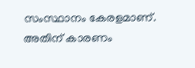സംസ്ഥാനം കേരളമാണ്. അതിന് കാരണം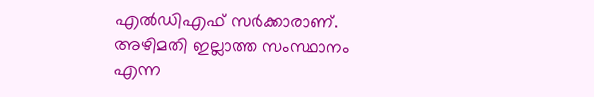എൽഡിഎഫ് സർക്കാരാണ്. അഴിമതി ഇല്ലാത്ത സംസ്ഥാനം എന്ന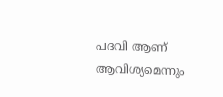പദവി ആണ് ആവിശ്യമെന്നും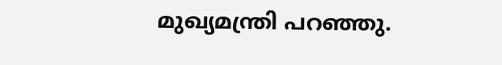മുഖ്യമന്ത്രി പറഞ്ഞു.